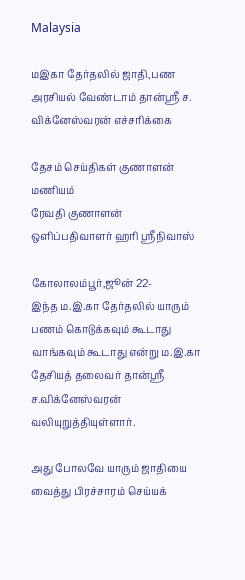Malaysia

மஇகா தேர்தலில் ஜாதி,பண அரசியல் வேண்டாம் தான்ஸ்ரீ ச. விக்னேஸ்வரன் எச்சரிக்கை

தேசம் செய்திகள் குணாளன் மணியம்
ரேவதி குணாளன்
ஒளிப்பதிவாளர் ஹரி ஸ்ரீநிவாஸ்

கோலாலம்பூர்,ஜூன் 22-
இந்த ம.இ.கா தேர்தலில் யாரும் பணம் கொடுக்கவும் கூடாது வாங்கவும் கூடாது என்று ம.இ.கா தேசியத் தலைவர் தான்ஸ்ரீ ச.விக்னேஸ்வரன் வலியுறுத்தியுள்ளார்.

அது போலவே யாரும் ஜாதியை வைத்து பிரச்சாரம் செய்யக்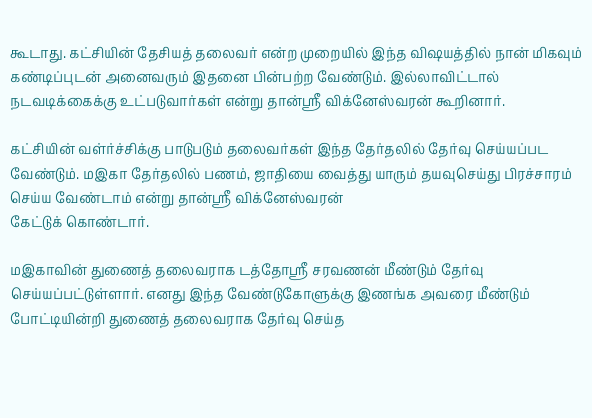கூடாது. கட்சியின் தேசியத் தலைவர் என்ற முறையில் இந்த விஷயத்தில் நான் மிகவும் கண்டிப்புடன் அனைவரும் இதனை பின்பற்ற வேண்டும். இல்லாவிட்டால் நடவடிக்கைக்கு உட்படுவார்கள் என்று தான்ஸ்ரீ விக்னேஸ்வரன் கூறினார்.

கட்சியின் வள்ர்ச்சிக்கு பாடுபடும் தலைவர்கள் இந்த தேர்தலில் தேர்வு செய்யப்பட வேண்டும். மஇகா தேர்தலில் பணம், ஜாதியை வைத்து யாரும் தயவுசெய்து பிரச்சாரம் செய்ய வேண்டாம் என்று தான்ஸ்ரீ விக்னேஸ்வரன்
கேட்டுக் கொண்டார்.

மஇகாவின் துணைத் தலைவராக டத்தோஸ்ரீ சரவணன் மீண்டும் தேர்வு செய்யப்பட்டுள்ளார். எனது இந்த வேண்டுகோளுக்கு இணங்க அவரை மீண்டும் போட்டியின்றி துணைத் தலைவராக தேர்வு செய்த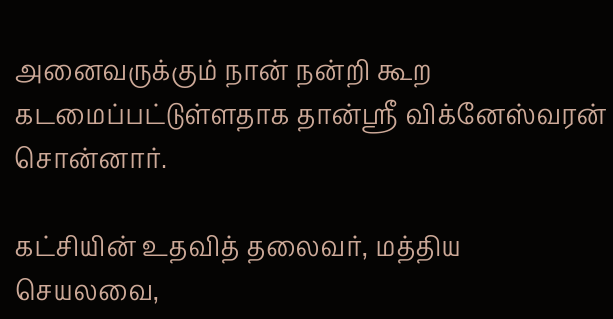அனைவருக்கும் நான் நன்றி கூற கடமைப்பட்டுள்ளதாக தான்ஸ்ரீ விக்னேஸ்வரன் சொன்னார்.

கட்சியின் உதவித் தலைவர், மத்திய செயலவை,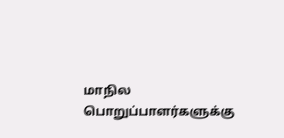மாநில பொறுப்பாளர்களுக்கு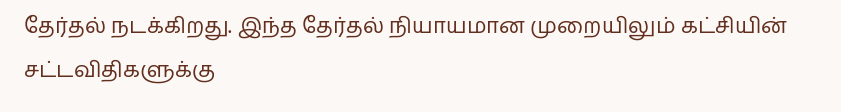தேர்தல் நடக்கிறது. இந்த தேர்தல் நியாயமான முறையிலும் கட்சியின் சட்டவிதிகளுக்கு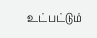உட்பட்டும்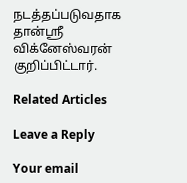நடத்தப்படுவதாக தான்ஸ்ரீ விக்னேஸ்வரன் குறிப்பிட்டார்.

Related Articles

Leave a Reply

Your email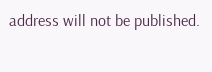address will not be published.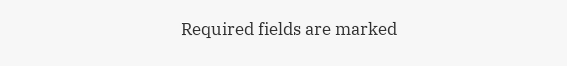Required fields are marked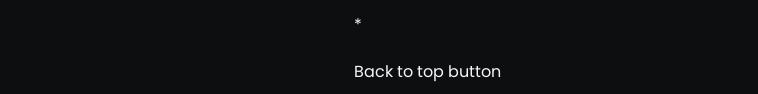*

Back to top button